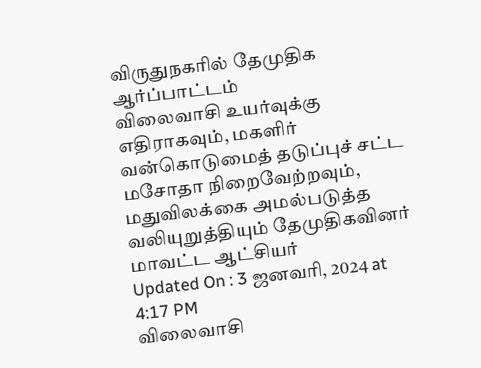விருதுநகரில் தேமுதிக ஆர்ப்பாட்டம்
விலைவாசி உயர்வுக்கு எதிராகவும், மகளிர் வன்கொடுமைத் தடுப்புச் சட்ட மசோதா நிறைவேற்றவும், மதுவிலக்கை அமல்படுத்த வலியுறுத்தியும் தேமுதிகவினர் மாவட்ட ஆட்சியர்
Updated On : 3 ஜனவரி, 2024 at 4:17 PM
விலைவாசி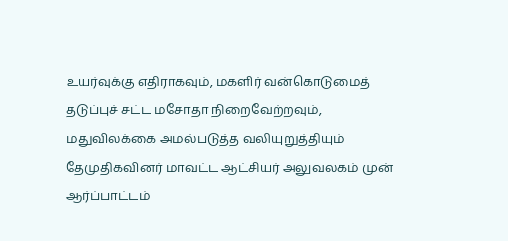உயர்வுக்கு எதிராகவும், மகளிர் வன்கொடுமைத் தடுப்புச் சட்ட மசோதா நிறைவேற்றவும், மதுவிலக்கை அமல்படுத்த வலியுறுத்தியும் தேமுதிகவினர் மாவட்ட ஆட்சியர் அலுவலகம் முன் ஆர்ப்பாட்டம்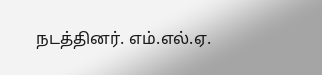நடத்தினர். எம்.எல்.ஏ.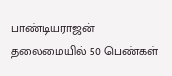பாண்டியராஜன் தலைமையில் 50 பெண்கள்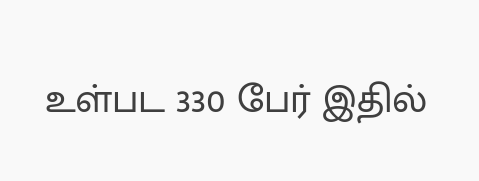உள்பட 330 பேர் இதில்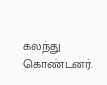கலந்து கொண்டனர்.